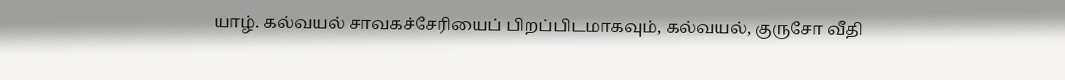யாழ். கல்வயல் சாவகச்சேரியைப் பிறப்பிடமாகவும், கல்வயல், குருசோ வீதி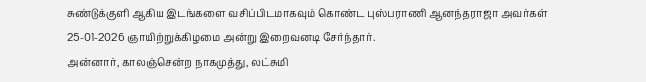சுண்டுக்குளி ஆகிய இடங்களை வசிப்பிடமாகவும் கொண்ட புஸ்பராணி ஆனந்தராஜா அவர்கள் 25-01-2026 ஞாயிற்றுக்கிழமை அன்று இறைவனடி சேர்ந்தார்.
அன்னார், காலஞ்சென்ற நாகமுத்து, லட்சுமி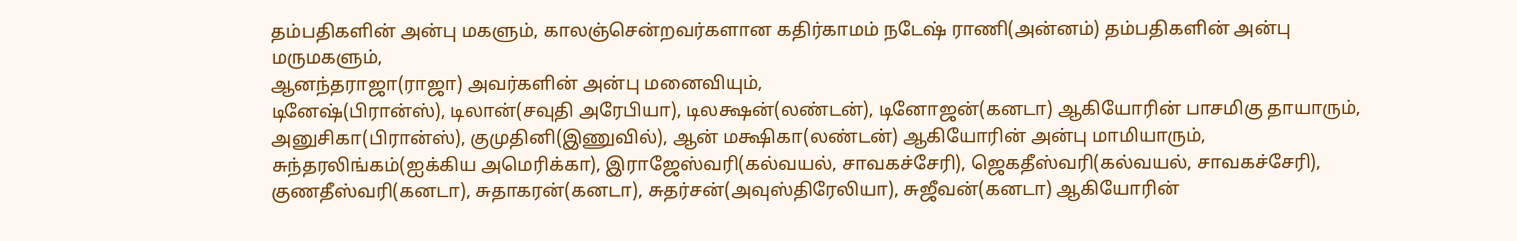தம்பதிகளின் அன்பு மகளும், காலஞ்சென்றவர்களான கதிர்காமம் நடேஷ் ராணி(அன்னம்) தம்பதிகளின் அன்பு மருமகளும்,
ஆனந்தராஜா(ராஜா) அவர்களின் அன்பு மனைவியும்,
டினேஷ்(பிரான்ஸ்), டிலான்(சவுதி அரேபியா), டிலக்ஷன்(லண்டன்), டினோஜன்(கனடா) ஆகியோரின் பாசமிகு தாயாரும்,
அனுசிகா(பிரான்ஸ்), குமுதினி(இணுவில்), ஆன் மக்ஷிகா(லண்டன்) ஆகியோரின் அன்பு மாமியாரும்,
சுந்தரலிங்கம்(ஐக்கிய அமெரிக்கா), இராஜேஸ்வரி(கல்வயல், சாவகச்சேரி), ஜெகதீஸ்வரி(கல்வயல், சாவகச்சேரி), குணதீஸ்வரி(கனடா), சுதாகரன்(கனடா), சுதர்சன்(அவுஸ்திரேலியா), சுஜீவன்(கனடா) ஆகியோரின்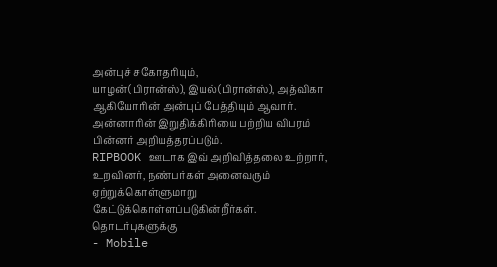அன்புச் சகோதரியும்,
யாழன்(பிரான்ஸ்), இயல்(பிரான்ஸ்), அத்விகா ஆகியோரின் அன்புப் பேத்தியும் ஆவார்.
அன்னாரின் இறுதிக்கிரியை பற்றிய விபரம் பின்னர் அறியத்தரப்படும்.
RIPBOOK ஊடாக இவ் அறிவித்தலை உற்றார், உறவினர், நண்பர்கள் அனைவரும் ஏற்றுக்கொள்ளுமாறு கேட்டுக்கொள்ளப்படுகின்றீர்கள்.
தொடர்புகளுக்கு
- Mobile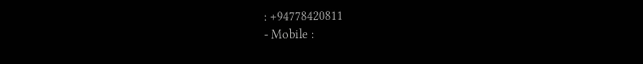: +94778420811
- Mobile :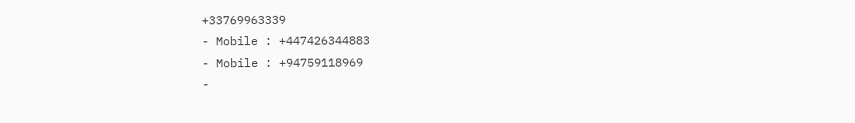+33769963339
- Mobile : +447426344883
- Mobile : +94759118969
-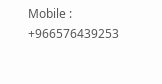Mobile : +966576439253